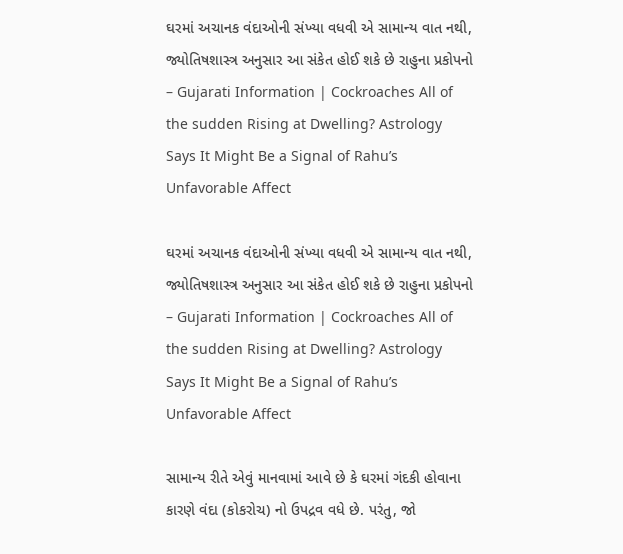ઘરમાં અચાનક વંદાઓની સંખ્યા વધવી એ સામાન્ય વાત નથી, જ્યોતિષશાસ્ત્ર અનુસાર આ સંકેત હોઈ શકે છે રાહુના પ્રકોપનો – Gujarati Information | Cockroaches All of the sudden Rising at Dwelling? Astrology Says It Might Be a Signal of Rahu’s Unfavorable Affect

ઘરમાં અચાનક વંદાઓની સંખ્યા વધવી એ સામાન્ય વાત નથી, જ્યોતિષશાસ્ત્ર અનુસાર આ સંકેત હોઈ શકે છે રાહુના પ્રકોપનો – Gujarati Information | Cockroaches All of the sudden Rising at Dwelling? Astrology Says It Might Be a Signal of Rahu’s Unfavorable Affect

સામાન્ય રીતે એવું માનવામાં આવે છે કે ઘરમાં ગંદકી હોવાના કારણે વંદા (કોકરોચ) નો ઉપદ્રવ વધે છે. પરંતુ, જો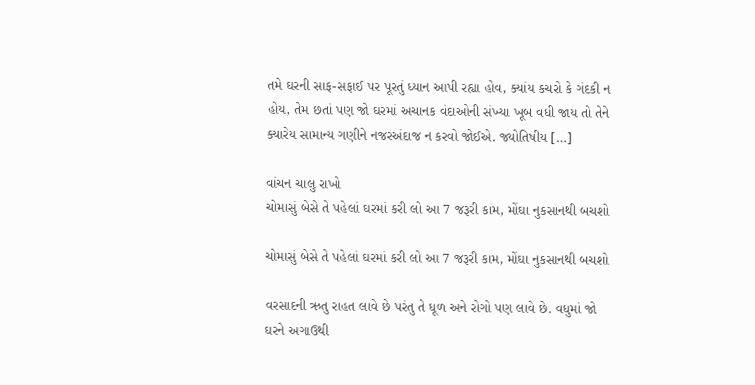તમે ઘરની સાફ-સફાઈ પર પૂરતું ધ્યાન આપી રહ્યા હોવ, ક્યાંય કચરો કે ગંદકી ન હોય, તેમ છતાં પણ જો ઘરમાં અચાનક વંદાઓની સંખ્યા ખૂબ વધી જાય તો તેને ક્યારેય સામાન્ય ગણીને નજરઅંદાજ ન કરવો જોઈએ. જ્યોતિષીય […]

વાંચન ચાલુ રાખો
ચોમાસું બેસે તે પહેલાં ઘરમાં કરી લો આ 7 જરૂરી કામ, મોંઘા નુકસાનથી બચશો

ચોમાસું બેસે તે પહેલાં ઘરમાં કરી લો આ 7 જરૂરી કામ, મોંઘા નુકસાનથી બચશો

વરસાદની ઋતુ રાહત લાવે છે પરંતુ તે ધૂળ અને રોગો પણ લાવે છે. વધુમાં જો ઘરને અગાઉથી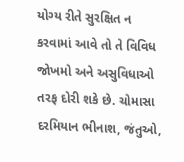યોગ્ય રીતે સુરક્ષિત ન કરવામાં આવે તો તે વિવિધ જોખમો અને અસુવિધાઓ તરફ દોરી શકે છે. ચોમાસા દરમિયાન ભીનાશ, જંતુઓ,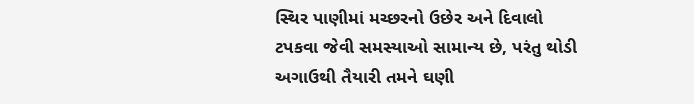સ્થિર પાણીમાં મચ્છરનો ઉછેર અને દિવાલો ટપકવા જેવી સમસ્યાઓ સામાન્ય છે, પરંતુ થોડી અગાઉથી તૈયારી તમને ઘણી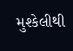મુશ્કેલીથી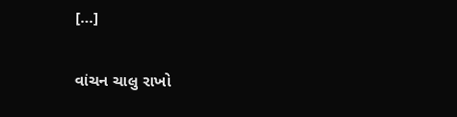[…]

વાંચન ચાલુ રાખો